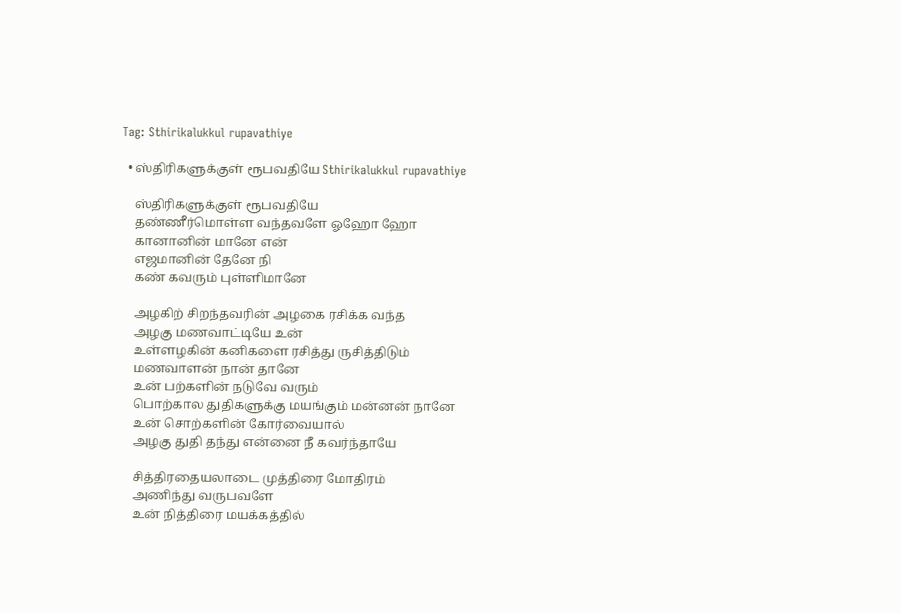Tag: Sthirikalukkul rupavathiye

  • ஸ்திரிகளுக்குள் ரூபவதியே Sthirikalukkul rupavathiye

    ஸ்திரிகளுக்குள் ரூபவதியே
    தண்ணீர்மொள்ள வந்தவளே ஓஹோ ஹோ
    கானானின் மானே என்
    எஜமானின் தேனே நி
    கண் கவரும் புள்ளிமானே

    அழகிற் சிறந்தவரின் அழகை ரசிக்க வந்த
    அழகு மணவாட்டியே உன்
    உள்ளழகின் கனிகளை ரசித்து ருசித்திடும்
    மணவாளன் நான் தானே
    உன் பற்களின் நடுவே வரும்
    பொற்கால துதிகளுக்கு மயங்கும் மன்னன் நானே
    உன் சொற்களின் கோர்வையால்
    அழகு துதி தந்து என்னை நீ கவர்ந்தாயே

    சித்திரதையலாடை முத்திரை மோதிரம்
    அணிந்து வருபவளே
    உன் நித்திரை மயக்கத்தில்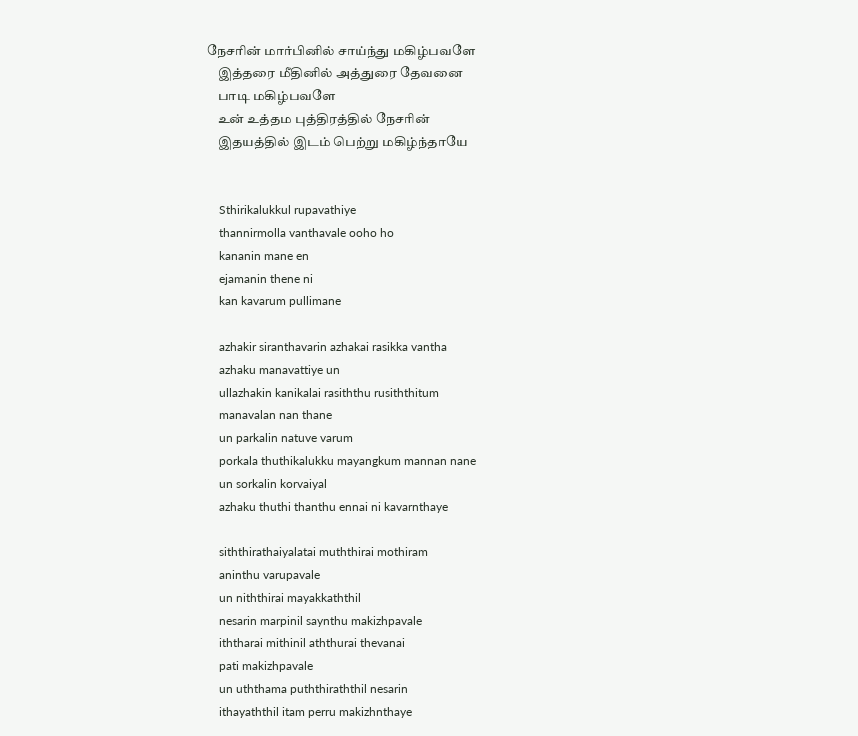நேசரின் மார்பினில் சாய்ந்து மகிழ்பவளே
    இத்தரை மீதினில் அத்துரை தேவனை
    பாடி மகிழ்பவளே
    உன் உத்தம புத்திரத்தில் நேசரின்
    இதயத்தில் இடம் பெற்று மகிழ்ந்தாயே


    Sthirikalukkul rupavathiye
    thannirmolla vanthavale ooho ho
    kananin mane en
    ejamanin thene ni
    kan kavarum pullimane

    azhakir siranthavarin azhakai rasikka vantha
    azhaku manavattiye un
    ullazhakin kanikalai rasiththu rusiththitum
    manavalan nan thane
    un parkalin natuve varum
    porkala thuthikalukku mayangkum mannan nane
    un sorkalin korvaiyal
    azhaku thuthi thanthu ennai ni kavarnthaye

    siththirathaiyalatai muththirai mothiram
    aninthu varupavale
    un niththirai mayakkaththil
    nesarin marpinil saynthu makizhpavale
    iththarai mithinil aththurai thevanai
    pati makizhpavale
    un uththama puththiraththil nesarin
    ithayaththil itam perru makizhnthaye